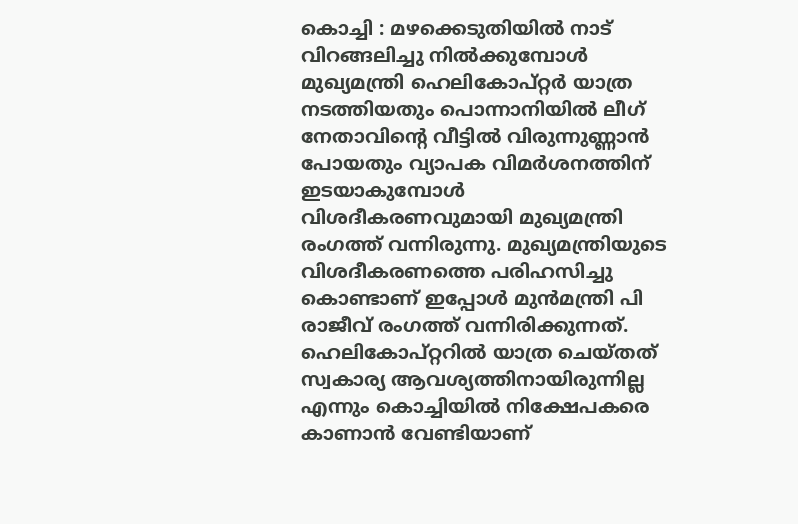കൊച്ചി : മഴക്കെടുതിയിൽ നാട് വിറങ്ങലിച്ചു നിൽക്കുമ്പോൾ മുഖ്യമന്ത്രി ഹെലികോപ്റ്റർ യാത്ര നടത്തിയതും പൊന്നാനിയിൽ ലീഗ് നേതാവിന്റെ വീട്ടിൽ വിരുന്നുണ്ണാൻ പോയതും വ്യാപക വിമർശനത്തിന് ഇടയാകുമ്പോൾ വിശദീകരണവുമായി മുഖ്യമന്ത്രി രംഗത്ത് വന്നിരുന്നു. മുഖ്യമന്ത്രിയുടെ വിശദീകരണത്തെ പരിഹസിച്ചു കൊണ്ടാണ് ഇപ്പോൾ മുൻമന്ത്രി പി രാജീവ് രംഗത്ത് വന്നിരിക്കുന്നത്. ഹെലികോപ്റ്ററിൽ യാത്ര ചെയ്തത് സ്വകാര്യ ആവശ്യത്തിനായിരുന്നില്ല എന്നും കൊച്ചിയിൽ നിക്ഷേപകരെ കാണാൻ വേണ്ടിയാണ്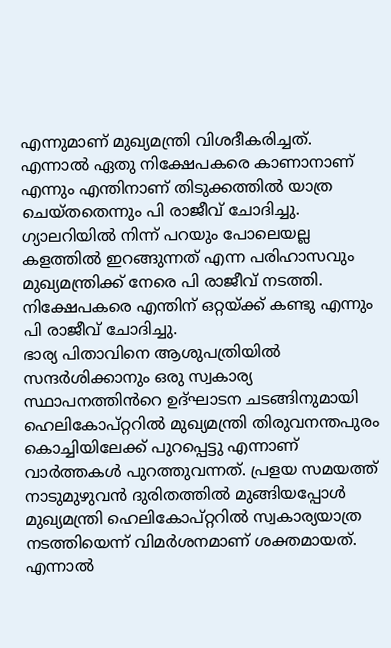എന്നുമാണ് മുഖ്യമന്ത്രി വിശദീകരിച്ചത്. എന്നാൽ ഏതു നിക്ഷേപകരെ കാണാനാണ് എന്നും എന്തിനാണ് തിടുക്കത്തിൽ യാത്ര ചെയ്തതെന്നും പി രാജീവ് ചോദിച്ചു. ഗ്യാലറിയിൽ നിന്ന് പറയും പോലെയല്ല കളത്തിൽ ഇറങ്ങുന്നത് എന്ന പരിഹാസവും മുഖ്യമന്ത്രിക്ക് നേരെ പി രാജീവ് നടത്തി. നിക്ഷേപകരെ എന്തിന് ഒറ്റയ്ക്ക് കണ്ടു എന്നും പി രാജീവ് ചോദിച്ചു.
ഭാര്യ പിതാവിനെ ആശുപത്രിയിൽ സന്ദർശിക്കാനും ഒരു സ്വകാര്യ സ്ഥാപനത്തിൻറെ ഉദ്ഘാടന ചടങ്ങിനുമായി ഹെലികോപ്റ്ററിൽ മുഖ്യമന്ത്രി തിരുവനന്തപുരം കൊച്ചിയിലേക്ക് പുറപ്പെട്ടു എന്നാണ് വാർത്തകൾ പുറത്തുവന്നത്. പ്രളയ സമയത്ത് നാടുമുഴുവൻ ദുരിതത്തിൽ മുങ്ങിയപ്പോൾ മുഖ്യമന്ത്രി ഹെലികോപ്റ്ററിൽ സ്വകാര്യയാത്ര നടത്തിയെന്ന് വിമർശനമാണ് ശക്തമായത്. എന്നാൽ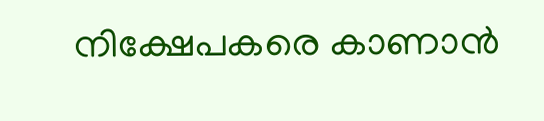നിക്ഷേപകരെ കാണാൻ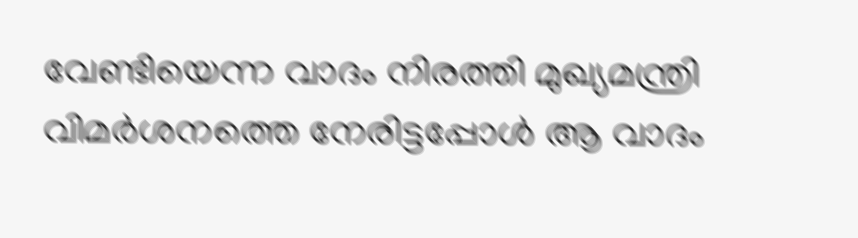വേണ്ടിയെന്ന വാദം നിരത്തി മുഖ്യമന്ത്രി വിമർശനത്തെ നേരിട്ടപ്പോൾ ആ വാദം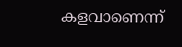കളവാണെന്ന്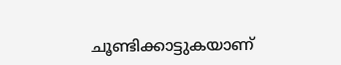ചൂണ്ടിക്കാട്ടുകയാണ്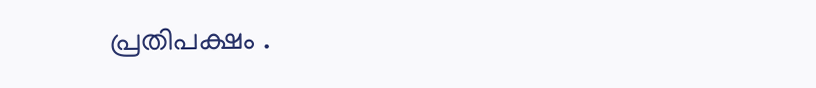പ്രതിപക്ഷം .